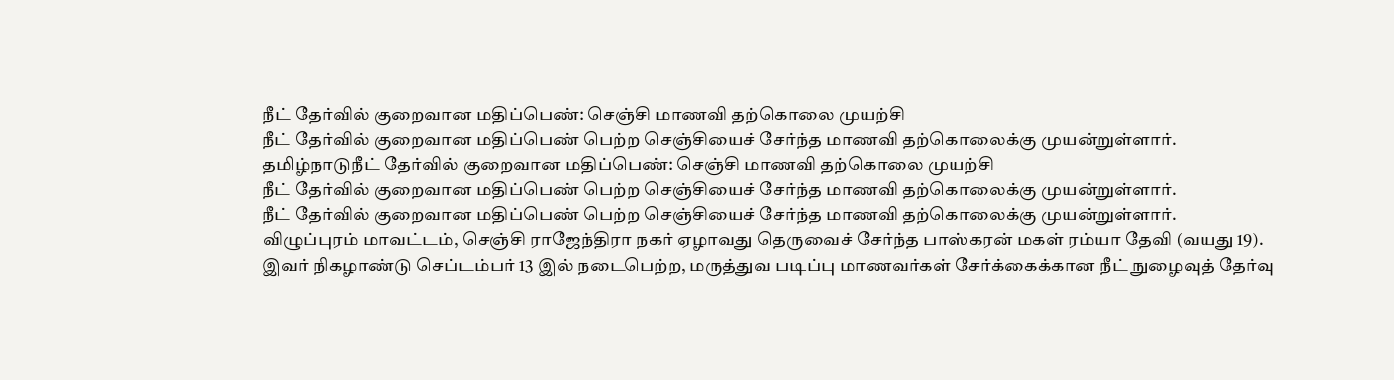நீட் தேர்வில் குறைவான மதிப்பெண்: செஞ்சி மாணவி தற்கொலை முயற்சி
நீட் தேர்வில் குறைவான மதிப்பெண் பெற்ற செஞ்சியைச் சேர்ந்த மாணவி தற்கொலைக்கு முயன்றுள்ளார்.
தமிழ்நாடுநீட் தேர்வில் குறைவான மதிப்பெண்: செஞ்சி மாணவி தற்கொலை முயற்சி
நீட் தேர்வில் குறைவான மதிப்பெண் பெற்ற செஞ்சியைச் சேர்ந்த மாணவி தற்கொலைக்கு முயன்றுள்ளார்.
நீட் தேர்வில் குறைவான மதிப்பெண் பெற்ற செஞ்சியைச் சேர்ந்த மாணவி தற்கொலைக்கு முயன்றுள்ளார்.
விழுப்புரம் மாவட்டம், செஞ்சி ராஜேந்திரா நகர் ஏழாவது தெருவைச் சேர்ந்த பாஸ்கரன் மகள் ரம்யா தேவி (வயது 19).
இவர் நிகழாண்டு செப்டம்பர் 13 இல் நடைபெற்ற, மருத்துவ படிப்பு மாணவர்கள் சேர்க்கைக்கான நீட் நுழைவுத் தேர்வு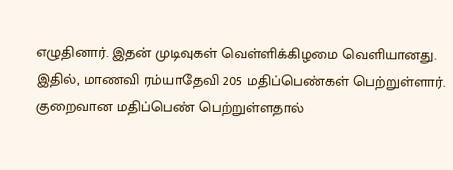எழுதினார். இதன் முடிவுகள் வெள்ளிக்கிழமை வெளியானது.
இதில், மாணவி ரம்யாதேவி 205 மதிப்பெண்கள் பெற்றுள்ளார்.
குறைவான மதிப்பெண் பெற்றுள்ளதால்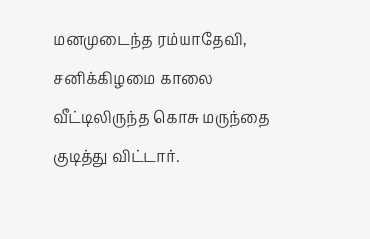மனமுடைந்த ரம்யாதேவி, சனிக்கிழமை காலை வீட்டிலிருந்த கொசு மருந்தை குடித்து விட்டார்.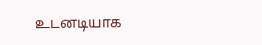உடனடியாக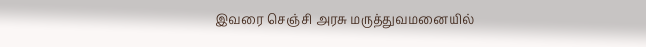இவரை செஞ்சி அரசு மருத்துவமனையில்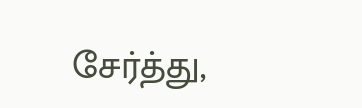சேர்த்து,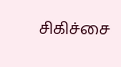சிகிச்சை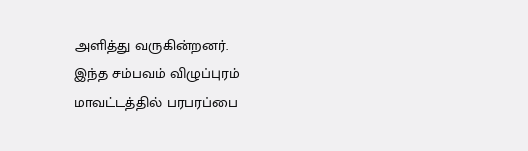அளித்து வருகின்றனர்.
இந்த சம்பவம் விழுப்புரம் மாவட்டத்தில் பரபரப்பை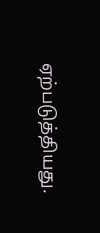ஏற்படுத்தியது.